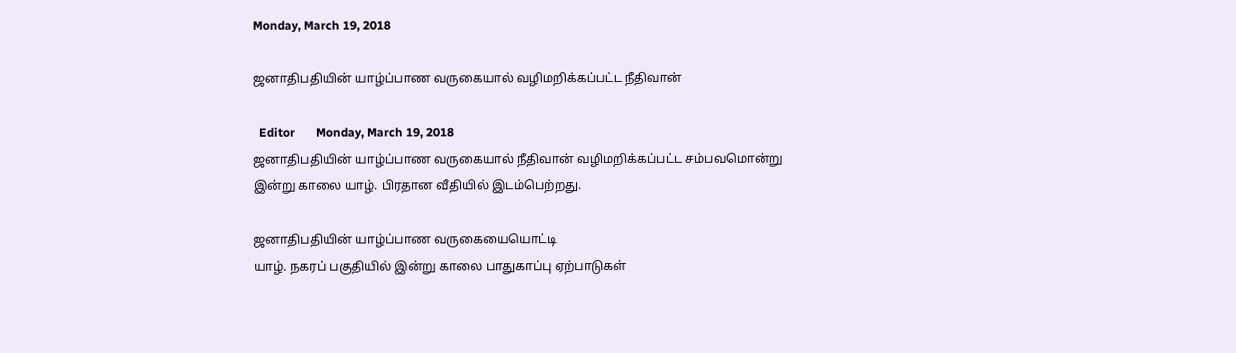Monday, March 19, 2018

ஜனாதிபதியின் யாழ்ப்பாண வருகையால் வழிமறிக்கப்பட்ட நீதிவான்

  Editor       Monday, March 19, 2018
ஜனாதிபதியின் யாழ்ப்பாண வருகையால் நீதிவான் வழிமறிக்கப்பட்ட சம்பவமொன்று இன்று காலை யாழ். பிரதான வீதியில் இடம்பெற்றது.

ஜனாதிபதியின் யாழ்ப்பாண வருகையையொட்டி
யாழ். நகரப் பகுதியில் இன்று காலை பாதுகாப்பு ஏற்பாடுகள்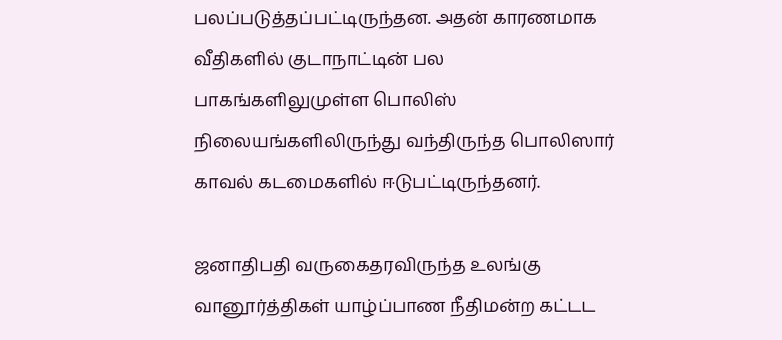பலப்படுத்தப்பட்டிருந்தன. அதன் காரணமாக வீதிகளில் குடாநாட்டின் பல பாகங்களிலுமுள்ள பொலிஸ் நிலையங்களிலிருந்து வந்திருந்த பொலிஸார் காவல் கடமைகளில் ஈடுபட்டிருந்தனர்.

ஜனாதிபதி வருகைதரவிருந்த உலங்கு வானூர்த்திகள் யாழ்ப்பாண நீதிமன்ற கட்டட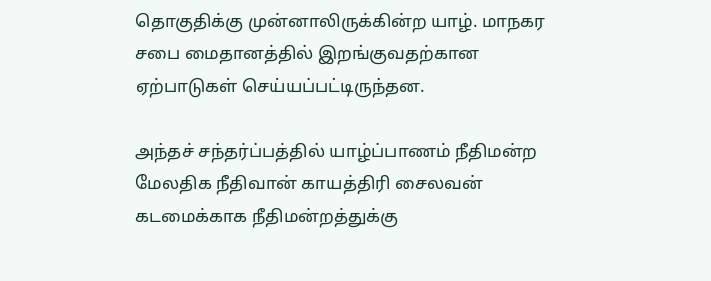தொகுதிக்கு முன்னாலிருக்கின்ற யாழ். மாநகர சபை மைதானத்தில் இறங்குவதற்கான ஏற்பாடுகள் செய்யப்பட்டிருந்தன.

அந்தச் சந்தர்ப்பத்தில் யாழ்ப்பாணம் நீதிமன்ற மேலதிக நீதிவான் காயத்திரி சைலவன் கடமைக்காக நீதிமன்றத்துக்கு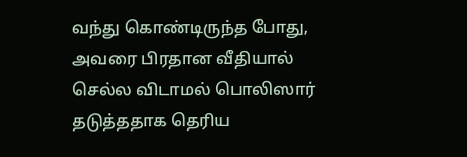வந்து கொண்டிருந்த போது, அவரை பிரதான வீதியால் செல்ல விடாமல் பொலிஸார் தடுத்ததாக தெரிய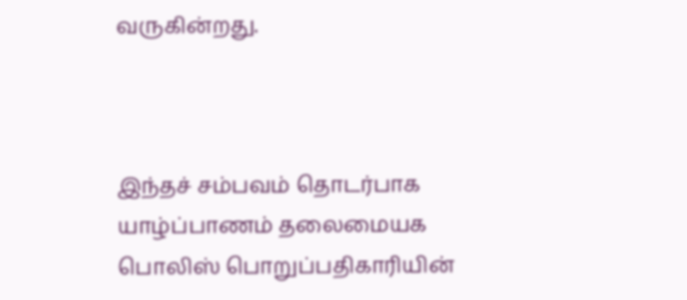வருகின்றது.



இந்தச் சம்பவம் தொடர்பாக யாழ்ப்பாணம் தலைமையக பொலிஸ் பொறுப்பதிகாரியின்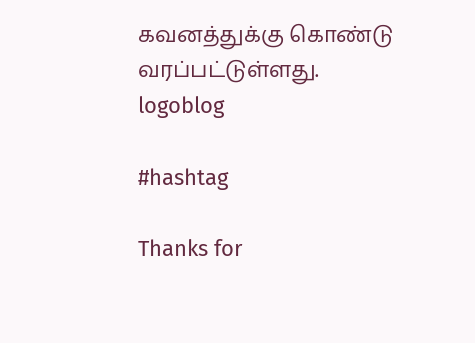கவனத்துக்கு கொண்டு வரப்பட்டுள்ளது.
logoblog

#hashtag

Thanks for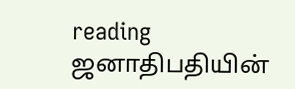reading ஜனாதிபதியின்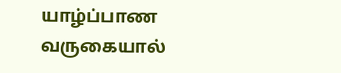யாழ்ப்பாண வருகையால்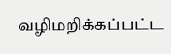வழிமறிக்கப்பட்ட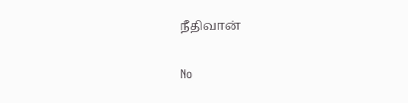நீதிவான்

No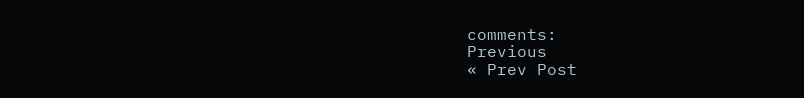comments:
Previous
« Prev Post